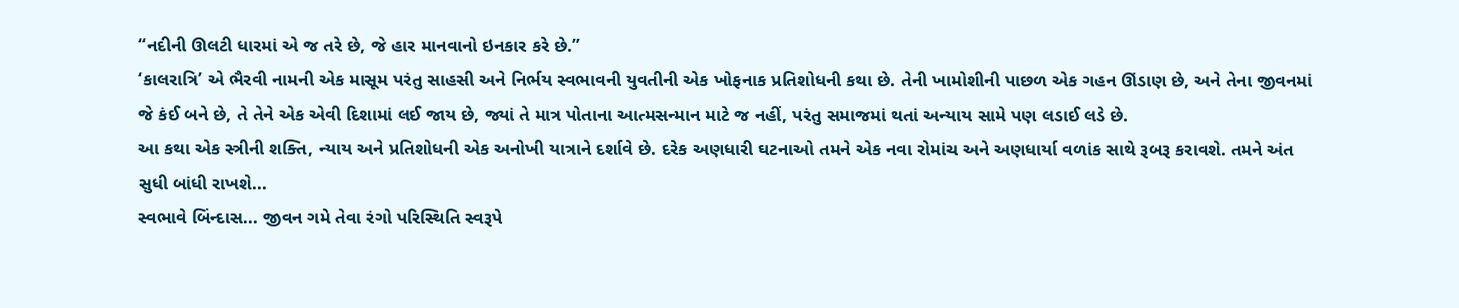“નદીની ઊલટી ધારમાં એ જ તરે છે, જે હાર માનવાનો ઇનકાર કરે છે.”
‘કાલરાત્રિ’ એ ભૈરવી નામની એક માસૂમ પરંતુ સાહસી અને નિર્ભય સ્વભાવની યુવતીની એક ખોફનાક પ્રતિશોધની કથા છે. તેની ખામોશીની પાછળ એક ગહન ઊંડાણ છે, અને તેના જીવનમાં જે કંઈ બને છે, તે તેને એક એવી દિશામાં લઈ જાય છે, જ્યાં તે માત્ર પોતાના આત્મસન્માન માટે જ નહીં, પરંતુ સમાજમાં થતાં અન્યાય સામે પણ લડાઈ લડે છે.
આ કથા એક સ્ત્રીની શક્તિ, ન્યાય અને પ્રતિશોધની એક અનોખી યાત્રાને દર્શાવે છે. દરેક અણધારી ઘટનાઓ તમને એક નવા રોમાંચ અને અણધાર્યા વળાંક સાથે રૂબરૂ કરાવશે. તમને અંત સુધી બાંધી રાખશે...
સ્વભાવે બિંન્દાસ... જીવન ગમે તેવા રંગો પરિસ્થિતિ સ્વરૂપે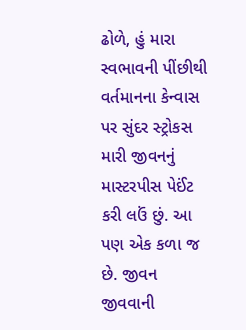ઢોળે, હું મારા સ્વભાવની પીંછીથી વર્તમાનના કેન્વાસ પર સુંદર સ્ટ્રોકસ મારી જીવનનું માસ્ટરપીસ પેઈંટ કરી લઉં છું. આ પણ એક કળા જ છે. જીવન જીવવાની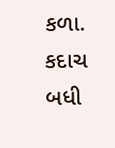કળા. કદાચ બધી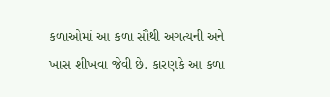કળાઓમાં આ કળા સૌથી અગત્યની અને ખાસ શીખવા જેવી છે. કારણકે આ કળા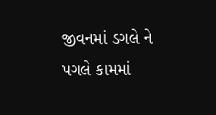જીવનમાં ડગલે ને પગલે કામમાં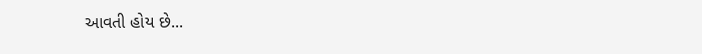આવતી હોય છે...